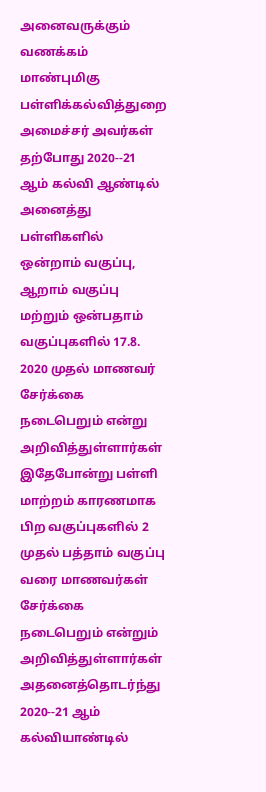அனைவருக்கும் வணக்கம்
மாண்புமிகு பள்ளிக்கல்வித்துறை அமைச்சர் அவர்கள் தற்போது 2020--21 ஆம் கல்வி ஆண்டில் அனைத்து பள்ளிகளில் ஒன்றாம் வகுப்பு, ஆறாம் வகுப்பு மற்றும் ஒன்பதாம் வகுப்புகளில் 17.8. 2020 முதல் மாணவர் சேர்க்கை நடைபெறும் என்று அறிவித்துள்ளார்கள் இதேபோன்று பள்ளி மாற்றம் காரணமாக பிற வகுப்புகளில் 2 முதல் பத்தாம் வகுப்பு வரை மாணவர்கள் சேர்க்கை நடைபெறும் என்றும் அறிவித்துள்ளார்கள் அதனைத்தொடர்ந்து 2020--21 ஆம் கல்வியாண்டில்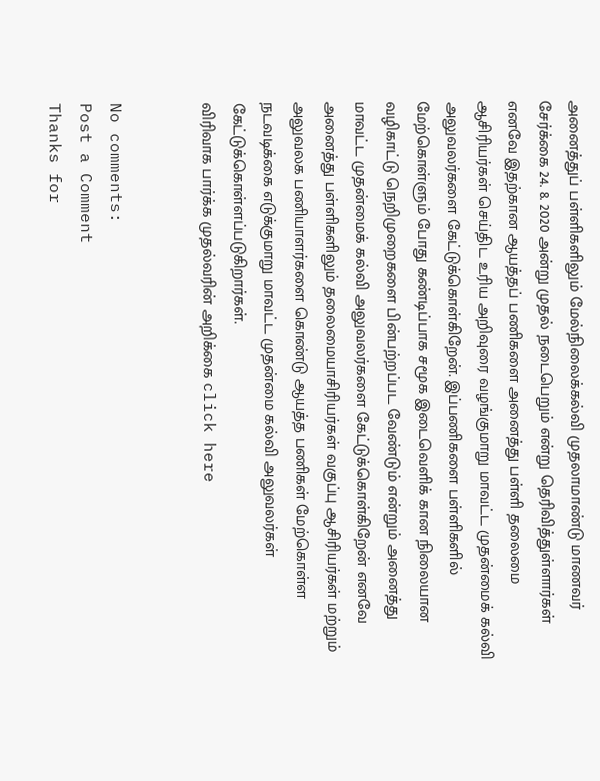அனைத்துப் பள்ளிகளிலும் மேல்நிலைக்கல்வி முதலாமாண்டு மாணவர் சேர்க்கை 24. 8. 2020 அன்று முதல் நடைபெறும் என்று தெரிவித்துள்ளார்கள் எனவே இதற்கான ஆயத்தப் பணிகளை அனைத்து பள்ளி தலைமை ஆசிரியர்கள் செய்திட உரிய அறிவுரை வழங்குமாறு மாவட்ட முதன்மைக் கல்வி அலுவலர்களை கேட்டுக்கொள்கிறேன். இப்பணிகளை பள்ளிகளில் மேற்கொள்ளும் போது கண்டிப்பாக சமூக இடைவெளிக் கான நிலையான வழிகாட்டு நெறிமுறைகளை பின்பற்றப்பட வேண்டும் என்றும் அனைத்து மாவட்ட முதன்மைக் கல்வி அலுவலர்களை கேட்டுக்கொள்கிறேன் எனவே அனைத்து பள்ளிகளிலும் தலைமையாசிரியர்கள் வகுப்பு ஆசிரியர்கள் மற்றும் அலுவலக பணியாளர்களை கொண்டு ஆயத்த பணிகள் மேற்கொள்ள நடவடிக்கை எடுக்குமாறு மாவட்ட முதன்மை கல்வி அலுவலர்கள் கேட்டுக்கொள்ளப்படுகிறார்கள்.
விரிவாக பார்க்க முதல்வரின் அறிக்கை click here


No comments:
Post a Comment
Thanks for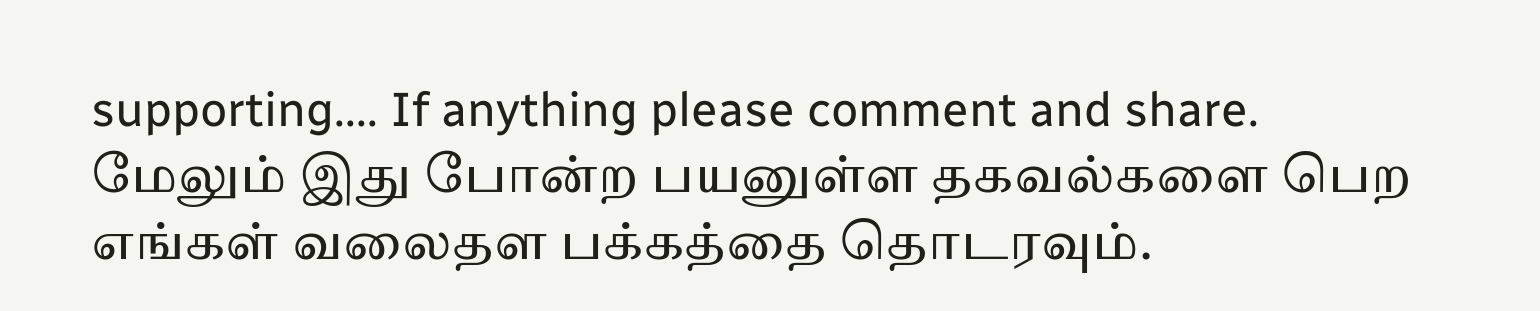supporting.... If anything please comment and share.
மேலும் இது போன்ற பயனுள்ள தகவல்களை பெற எங்கள் வலைதள பக்கத்தை தொடரவும்.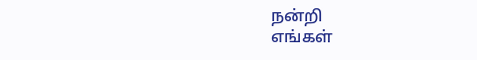நன்றி
எங்கள்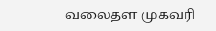வலைதள முகவரி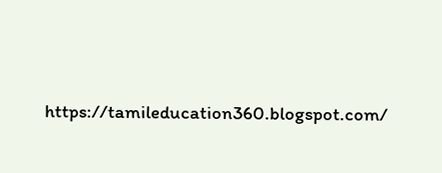https://tamileducation360.blogspot.com/